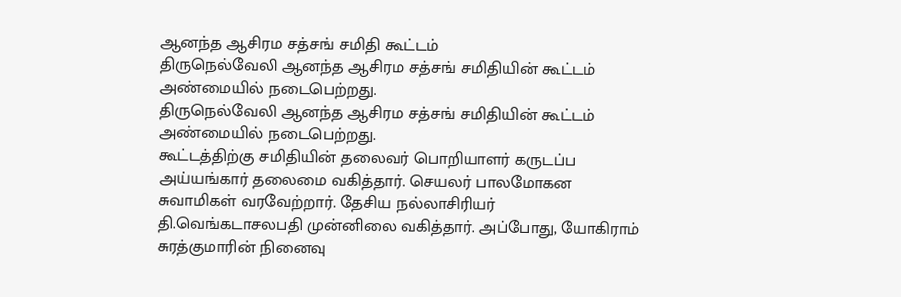ஆனந்த ஆசிரம சத்சங் சமிதி கூட்டம்
திருநெல்வேலி ஆனந்த ஆசிரம சத்சங் சமிதியின் கூட்டம் அண்மையில் நடைபெற்றது.
திருநெல்வேலி ஆனந்த ஆசிரம சத்சங் சமிதியின் கூட்டம் அண்மையில் நடைபெற்றது.
கூட்டத்திற்கு சமிதியின் தலைவர் பொறியாளர் கருடப்ப அய்யங்கார் தலைமை வகித்தார். செயலர் பாலமோகன சுவாமிகள் வரவேற்றார். தேசிய நல்லாசிரியர் தி.வெங்கடாசலபதி முன்னிலை வகித்தார். அப்போது, யோகிராம் சுரத்குமாரின் நினைவு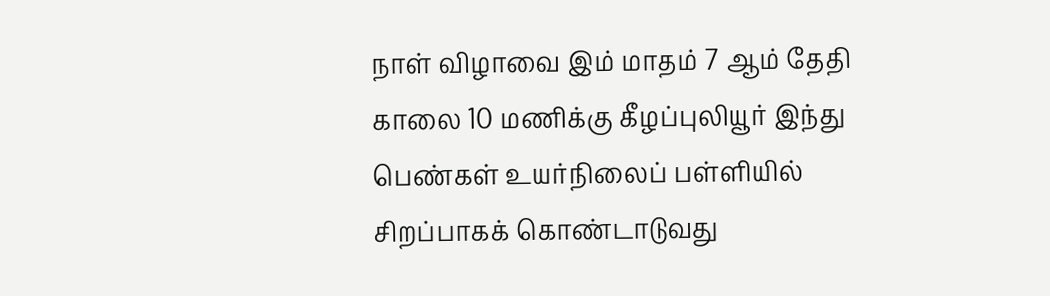நாள் விழாவை இம் மாதம் 7 ஆம் தேதி காலை 10 மணிக்கு கீழப்புலியூர் இந்து பெண்கள் உயர்நிலைப் பள்ளியில் சிறப்பாகக் கொண்டாடுவது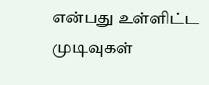என்பது உள்ளிட்ட முடிவுகள்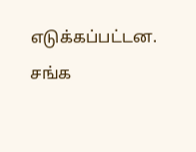எடுக்கப்பட்டன. சங்க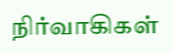நிர்வாகிகள்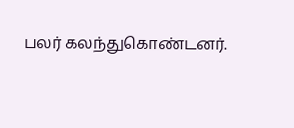பலர் கலந்துகொண்டனர்.